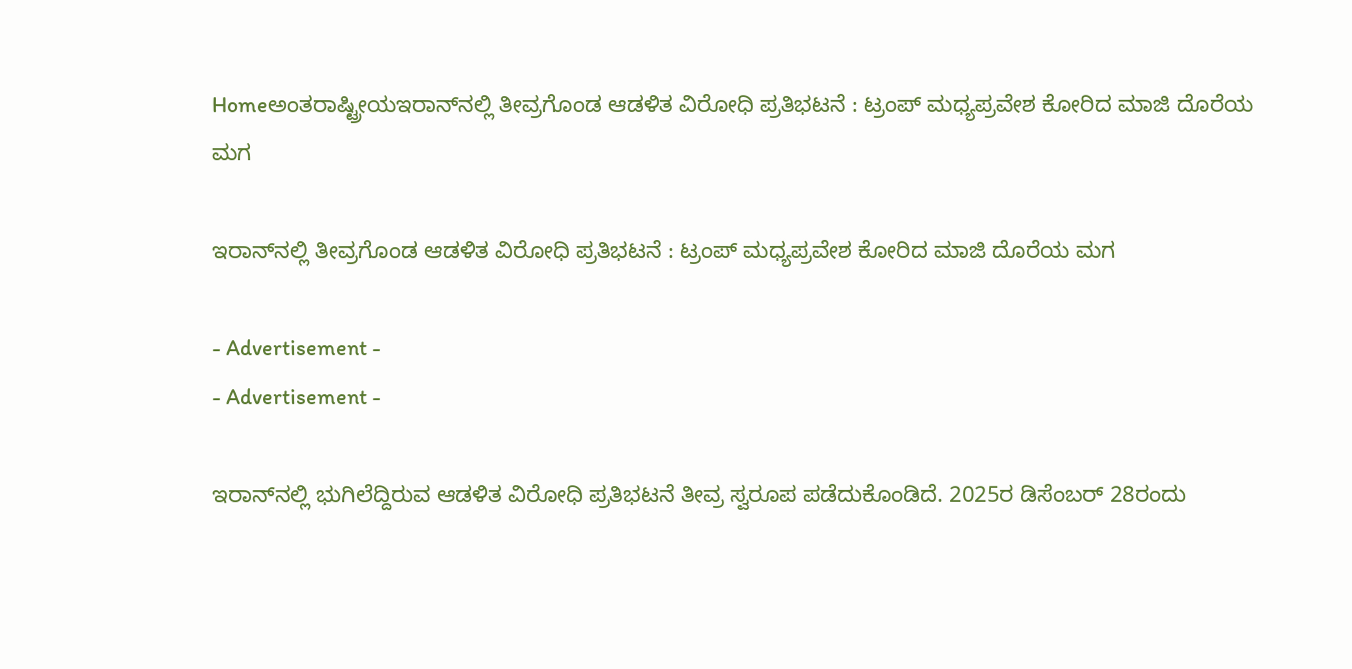Homeಅಂತರಾಷ್ಟ್ರೀಯಇರಾನ್‌ನಲ್ಲಿ ತೀವ್ರಗೊಂಡ ಆಡಳಿತ ವಿರೋಧಿ ಪ್ರತಿಭಟನೆ : ಟ್ರಂಪ್ ಮಧ್ಯಪ್ರವೇಶ ಕೋರಿದ ಮಾಜಿ ದೊರೆಯ ಮಗ

ಇರಾನ್‌ನಲ್ಲಿ ತೀವ್ರಗೊಂಡ ಆಡಳಿತ ವಿರೋಧಿ ಪ್ರತಿಭಟನೆ : ಟ್ರಂಪ್ ಮಧ್ಯಪ್ರವೇಶ ಕೋರಿದ ಮಾಜಿ ದೊರೆಯ ಮಗ

- Advertisement -
- Advertisement -

ಇರಾನ್‌ನಲ್ಲಿ ಭುಗಿಲೆದ್ದಿರುವ ಆಡಳಿತ ವಿರೋಧಿ ಪ್ರತಿಭಟನೆ ತೀವ್ರ ಸ್ವರೂಪ ಪಡೆದುಕೊಂಡಿದೆ. 2025ರ ಡಿಸೆಂಬರ್ 28ರಂದು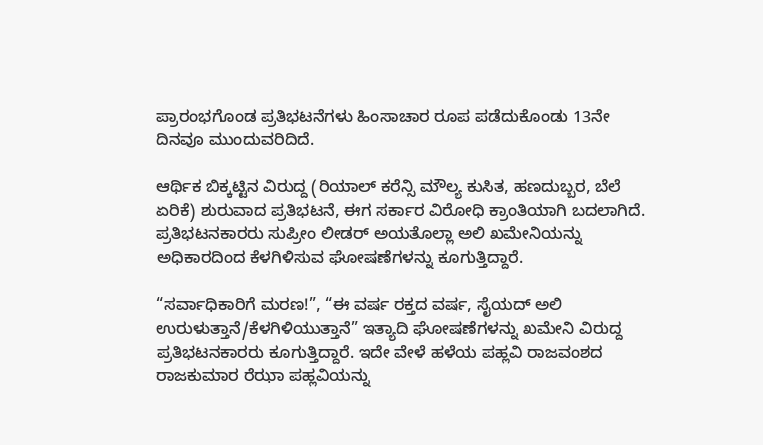ಪ್ರಾರಂಭಗೊಂಡ ಪ್ರತಿಭಟನೆಗಳು ಹಿಂಸಾಚಾರ ರೂಪ ಪಡೆದುಕೊಂಡು 13ನೇ ದಿನವೂ ಮುಂದುವರಿದಿದೆ.

ಆರ್ಥಿಕ ಬಿಕ್ಕಟ್ಟಿನ ವಿರುದ್ದ (ರಿಯಾಲ್ ಕರೆನ್ಸಿ ಮೌಲ್ಯ ಕುಸಿತ, ಹಣದುಬ್ಬರ, ಬೆಲೆ ಏರಿಕೆ) ಶುರುವಾದ ಪ್ರತಿಭಟನೆ, ಈಗ ಸರ್ಕಾರ ವಿರೋಧಿ ಕ್ರಾಂತಿಯಾಗಿ ಬದಲಾಗಿದೆ. ಪ್ರತಿಭಟನಕಾರರು ಸುಪ್ರೀಂ ಲೀಡರ್ ಅಯತೊಲ್ಲಾ ಅಲಿ ಖಮೇನಿಯನ್ನು ಅಧಿಕಾರದಿಂದ ಕೆಳಗಿಳಿಸುವ ಘೋಷಣೆಗಳನ್ನು ಕೂಗುತ್ತಿದ್ದಾರೆ.

“ಸರ್ವಾಧಿಕಾರಿಗೆ ಮರಣ!”, “ಈ ವರ್ಷ ರಕ್ತದ ವರ್ಷ, ಸೈಯದ್ ಅಲಿ ಉರುಳುತ್ತಾನೆ/ಕೆಳಗಿಳಿಯುತ್ತಾನೆ” ಇತ್ಯಾದಿ ಘೋಷಣೆಗಳನ್ನು ಖಮೇನಿ ವಿರುದ್ದ ಪ್ರತಿಭಟನಕಾರರು ಕೂಗುತ್ತಿದ್ದಾರೆ. ಇದೇ ವೇಳೆ ಹಳೆಯ ಪಹ್ಲವಿ ರಾಜವಂಶದ ರಾಜಕುಮಾರ ರೆಝಾ ಪಹ್ಲವಿಯನ್ನು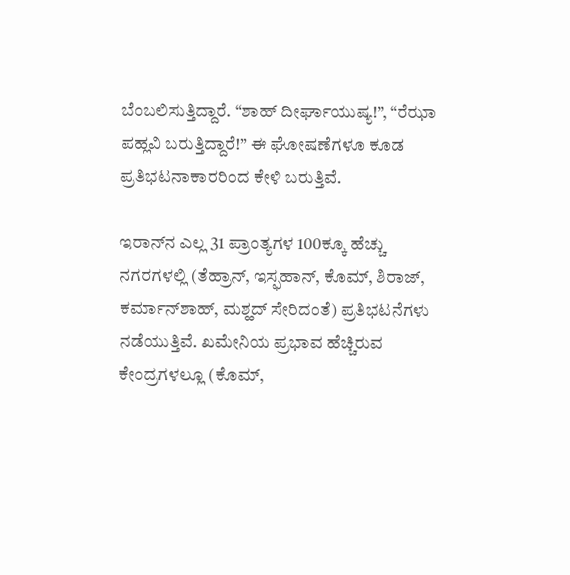ಬೆಂಬಲಿಸುತ್ತಿದ್ದಾರೆ. “ಶಾಹ್ ದೀರ್ಘಾಯುಷ್ಯ!”, “ರೆಝಾ ಪಹ್ಲವಿ ಬರುತ್ತಿದ್ದಾರೆ!” ಈ ಘೋಷಣೆಗಳೂ ಕೂಡ ಪ್ರತಿಭಟನಾಕಾರರಿಂದ ಕೇಳಿ ಬರುತ್ತಿವೆ.

ಇರಾನ್‌ನ ಎಲ್ಲ 31 ಪ್ರಾಂತ್ಯಗಳ 100ಕ್ಕೂ ಹೆಚ್ಚು ನಗರಗಳಲ್ಲಿ (ತೆಹ್ರಾನ್, ಇಸ್ಫಹಾನ್, ಕೊಮ್, ಶಿರಾಜ್, ಕರ್ಮಾನ್‌ಶಾಹ್, ಮಶ್ಹದ್ ಸೇರಿದಂತೆ) ಪ್ರತಿಭಟನೆಗಳು ನಡೆಯುತ್ತಿವೆ. ಖಮೇನಿಯ ಪ್ರಭಾವ ಹೆಚ್ಚಿರುವ ಕೇಂದ್ರಗಳಲ್ಲೂ (ಕೊಮ್,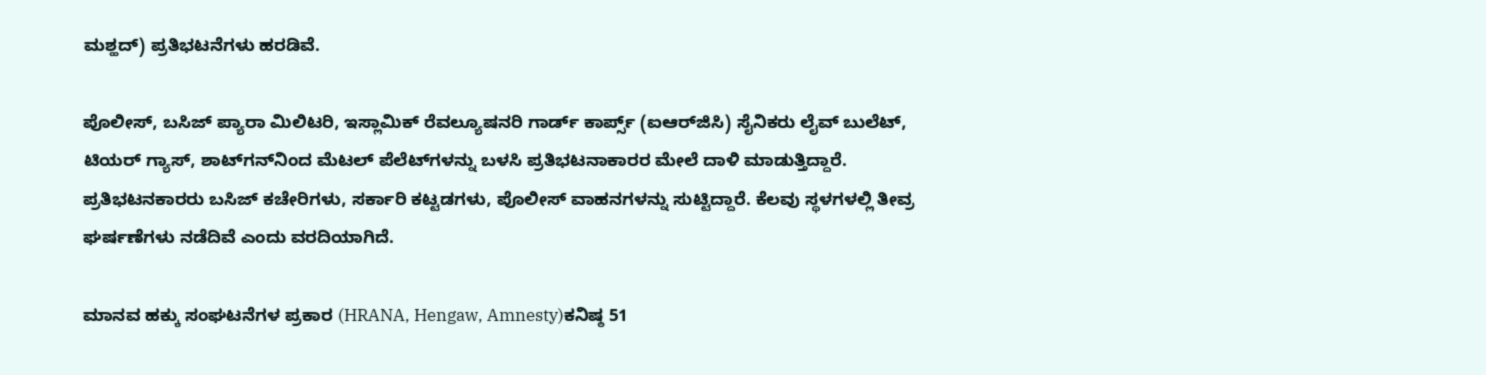ಮಶ್ಹದ್) ಪ್ರತಿಭಟನೆಗಳು ಹರಡಿವೆ.

ಪೊಲೀಸ್, ಬಸಿಜ್ ಪ್ಯಾರಾ ಮಿಲಿಟರಿ, ಇಸ್ಲಾಮಿಕ್ ರೆವಲ್ಯೂಷನರಿ ಗಾರ್ಡ್ ಕಾರ್ಪ್ಸ್ (ಐಆರ್‌ಜಿಸಿ) ಸೈನಿಕರು ಲೈವ್ ಬುಲೆಟ್, ಟಿಯರ್ ಗ್ಯಾಸ್, ಶಾಟ್‌ಗನ್‌ನಿಂದ ಮೆಟಲ್ ಪೆಲೆಟ್‌ಗಳನ್ನು ಬಳಸಿ ಪ್ರತಿಭಟನಾಕಾರರ ಮೇಲೆ ದಾಳಿ ಮಾಡುತ್ತಿದ್ದಾರೆ. ಪ್ರತಿಭಟನಕಾರರು ಬಸಿಜ್ ಕಚೇರಿಗಳು, ಸರ್ಕಾರಿ ಕಟ್ಟಡಗಳು, ಪೊಲೀಸ್ ವಾಹನಗಳನ್ನು ಸುಟ್ಟಿದ್ದಾರೆ. ಕೆಲವು ಸ್ಥಳಗಳಲ್ಲಿ ತೀವ್ರ ಘರ್ಷಣೆಗಳು ನಡೆದಿವೆ ಎಂದು ವರದಿಯಾಗಿದೆ.

ಮಾನವ ಹಕ್ಕು ಸಂಘಟನೆಗಳ ಪ್ರಕಾರ (HRANA, Hengaw, Amnesty)ಕನಿಷ್ಠ 51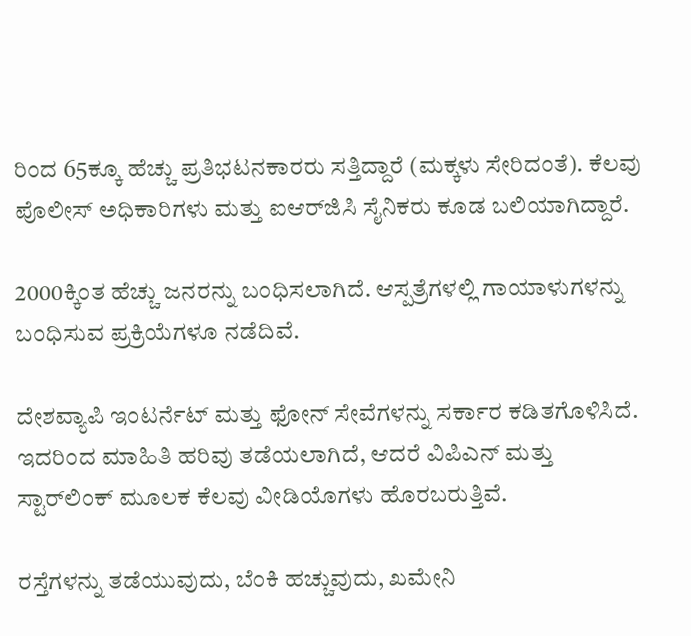ರಿಂದ 65ಕ್ಕೂ ಹೆಚ್ಚು ಪ್ರತಿಭಟನಕಾರರು ಸತ್ತಿದ್ದಾರೆ (ಮಕ್ಕಳು ಸೇರಿದಂತೆ). ಕೆಲವು ಪೊಲೀಸ್ ಅಧಿಕಾರಿಗಳು ಮತ್ತು ಐಆರ್‌ಜಿಸಿ ಸೈನಿಕರು ಕೂಡ ಬಲಿಯಾಗಿದ್ದಾರೆ.

2000ಕ್ಕಿಂತ ಹೆಚ್ಚು ಜನರನ್ನು ಬಂಧಿಸಲಾಗಿದೆ. ಆಸ್ಪತ್ರೆಗಳಲ್ಲಿ ಗಾಯಾಳುಗಳನ್ನು ಬಂಧಿಸುವ ಪ್ರಕ್ರಿಯೆಗಳೂ ನಡೆದಿವೆ.

ದೇಶವ್ಯಾಪಿ ಇಂಟರ್ನೆಟ್ ಮತ್ತು ಫೋನ್ ಸೇವೆಗಳನ್ನು ಸರ್ಕಾರ ಕಡಿತಗೊಳಿಸಿದೆ. ಇದರಿಂದ ಮಾಹಿತಿ ಹರಿವು ತಡೆಯಲಾಗಿದೆ, ಆದರೆ ವಿಪಿಎನ್‌ ಮತ್ತು ಸ್ಟಾರ್‌ಲಿಂಕ್ ಮೂಲಕ ಕೆಲವು ವೀಡಿಯೊಗಳು ಹೊರಬರುತ್ತಿವೆ.

ರಸ್ತೆಗಳನ್ನು ತಡೆಯುವುದು, ಬೆಂಕಿ ಹಚ್ಚುವುದು, ಖಮೇನಿ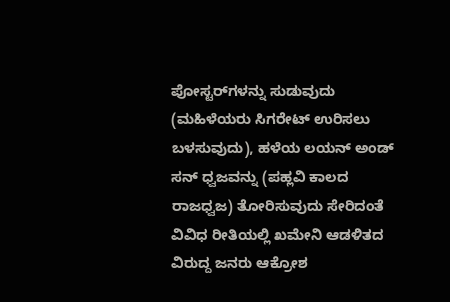ಪೋಸ್ಟರ್‌ಗಳನ್ನು ಸುಡುವುದು (ಮಹಿಳೆಯರು ಸಿಗರೇಟ್ ಉರಿಸಲು ಬಳಸುವುದು), ಹಳೆಯ ಲಯನ್ ಅಂಡ್ ಸನ್ ಧ್ವಜವನ್ನು (ಪಹ್ಲವಿ ಕಾಲದ ರಾಜಧ್ವಜ) ತೋರಿಸುವುದು ಸೇರಿದಂತೆ ವಿವಿಧ ರೀತಿಯಲ್ಲಿ ಖಮೇನಿ ಆಡಳಿತದ ವಿರುದ್ದ ಜನರು ಆಕ್ರೋಶ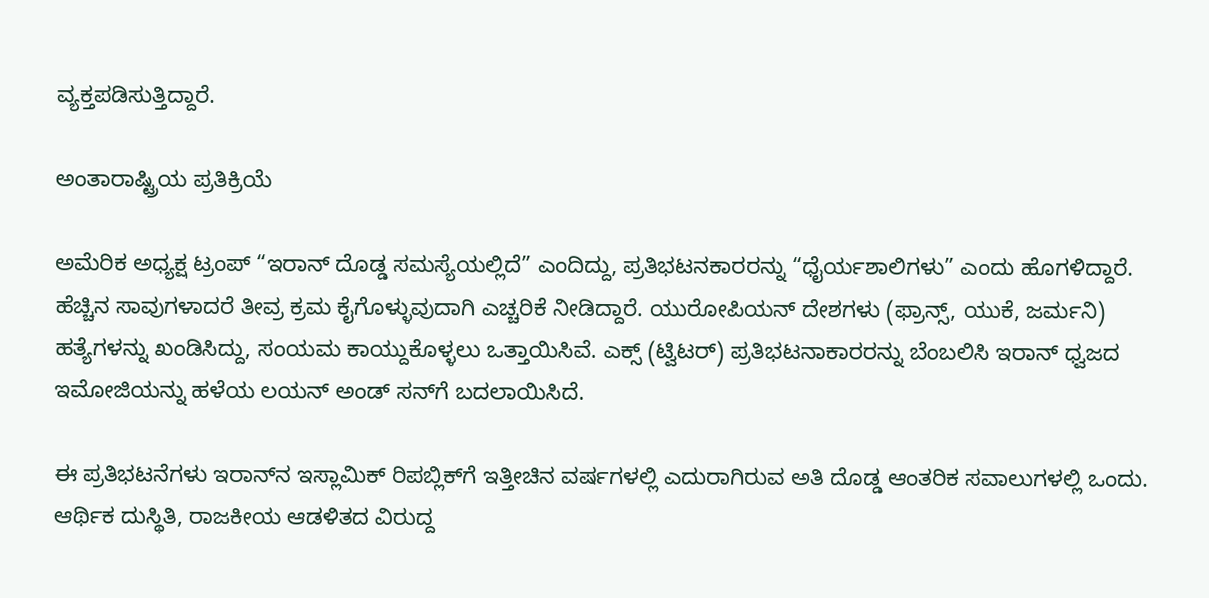ವ್ಯಕ್ತಪಡಿಸುತ್ತಿದ್ದಾರೆ.

ಅಂತಾರಾಷ್ಟ್ರಿಯ ಪ್ರತಿಕ್ರಿಯೆ

ಅಮೆರಿಕ ಅಧ್ಯಕ್ಷ ಟ್ರಂಪ್ “ಇರಾನ್ ದೊಡ್ಡ ಸಮಸ್ಯೆಯಲ್ಲಿದೆ” ಎಂದಿದ್ದು, ಪ್ರತಿಭಟನಕಾರರನ್ನು “ಧೈರ್ಯಶಾಲಿಗಳು” ಎಂದು ಹೊಗಳಿದ್ದಾರೆ. ಹೆಚ್ಚಿನ ಸಾವುಗಳಾದರೆ ತೀವ್ರ ಕ್ರಮ ಕೈಗೊಳ್ಳುವುದಾಗಿ ಎಚ್ಚರಿಕೆ ನೀಡಿದ್ದಾರೆ. ಯುರೋಪಿಯನ್ ದೇಶಗಳು (ಫ್ರಾನ್ಸ್, ಯುಕೆ, ಜರ್ಮನಿ) ಹತ್ಯೆಗಳನ್ನು ಖಂಡಿಸಿದ್ದು, ಸಂಯಮ ಕಾಯ್ದುಕೊಳ್ಳಲು ಒತ್ತಾಯಿಸಿವೆ. ಎಕ್ಸ್‌ (ಟ್ವಿಟರ್) ಪ್ರತಿಭಟನಾಕಾರರನ್ನು ಬೆಂಬಲಿಸಿ ಇರಾನ್ ಧ್ವಜದ ಇಮೋಜಿಯನ್ನು ಹಳೆಯ ಲಯನ್ ಅಂಡ್ ಸನ್‌ಗೆ ಬದಲಾಯಿಸಿದೆ.

ಈ ಪ್ರತಿಭಟನೆಗಳು ಇರಾನ್‌ನ ಇಸ್ಲಾಮಿಕ್ ರಿಪಬ್ಲಿಕ್‌ಗೆ ಇತ್ತೀಚಿನ ವರ್ಷಗಳಲ್ಲಿ ಎದುರಾಗಿರುವ ಅತಿ ದೊಡ್ಡ ಆಂತರಿಕ ಸವಾಲುಗಳಲ್ಲಿ ಒಂದು. ಆರ್ಥಿಕ ದುಸ್ಥಿತಿ, ರಾಜಕೀಯ ಆಡಳಿತದ ವಿರುದ್ದ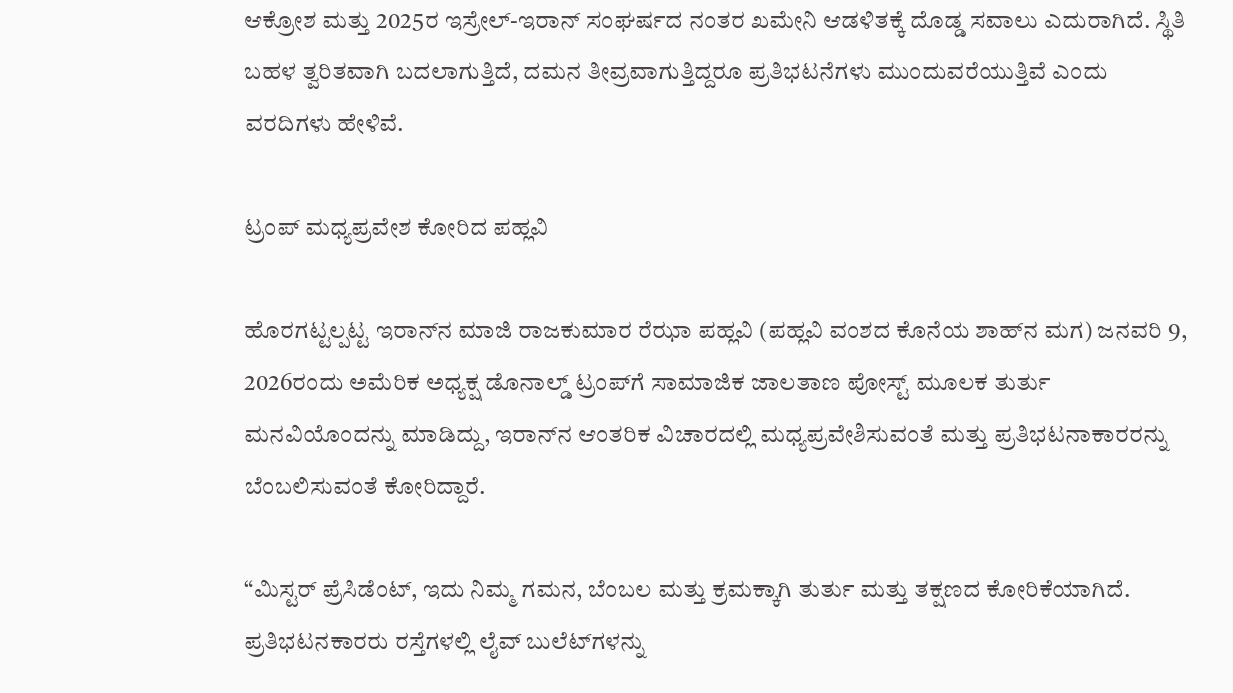ಆಕ್ರೋಶ ಮತ್ತು 2025ರ ಇಸ್ರೇಲ್-ಇರಾನ್ ಸಂಘರ್ಷದ ನಂತರ ಖಮೇನಿ ಆಡಳಿತಕ್ಕೆ ದೊಡ್ಡ ಸವಾಲು ಎದುರಾಗಿದೆ. ಸ್ಥಿತಿ ಬಹಳ ತ್ವರಿತವಾಗಿ ಬದಲಾಗುತ್ತಿದೆ, ದಮನ ತೀವ್ರವಾಗುತ್ತಿದ್ದರೂ ಪ್ರತಿಭಟನೆಗಳು ಮುಂದುವರೆಯುತ್ತಿವೆ ಎಂದು ವರದಿಗಳು ಹೇಳಿವೆ.

ಟ್ರಂಪ್ ಮಧ್ಯಪ್ರವೇಶ ಕೋರಿದ ಪಹ್ಲವಿ

ಹೊರಗಟ್ಟಲ್ಪಟ್ಟ ಇರಾನ್‌ನ ಮಾಜಿ ರಾಜಕುಮಾರ ರೆಝಾ ಪಹ್ಲವಿ (ಪಹ್ಲವಿ ವಂಶದ ಕೊನೆಯ ಶಾಹ್‌ನ ಮಗ) ಜನವರಿ 9, 2026ರಂದು ಅಮೆರಿಕ ಅಧ್ಯಕ್ಷ ಡೊನಾಲ್ಡ್ ಟ್ರಂಪ್‌ಗೆ ಸಾಮಾಜಿಕ ಜಾಲತಾಣ ಪೋಸ್ಟ್ ಮೂಲಕ ತುರ್ತು ಮನವಿಯೊಂದನ್ನು ಮಾಡಿದ್ದು, ಇರಾನ್‌ನ ಆಂತರಿಕ ವಿಚಾರದಲ್ಲಿ ಮಧ್ಯಪ್ರವೇಶಿಸುವಂತೆ ಮತ್ತು ಪ್ರತಿಭಟನಾಕಾರರನ್ನು ಬೆಂಬಲಿಸುವಂತೆ ಕೋರಿದ್ದಾರೆ.

“ಮಿಸ್ಟರ್ ಪ್ರೆಸಿಡೆಂಟ್, ಇದು ನಿಮ್ಮ ಗಮನ, ಬೆಂಬಲ ಮತ್ತು ಕ್ರಮಕ್ಕಾಗಿ ತುರ್ತು ಮತ್ತು ತಕ್ಷಣದ ಕೋರಿಕೆಯಾಗಿದೆ. ಪ್ರತಿಭಟನಕಾರರು ರಸ್ತೆಗಳಲ್ಲಿ ಲೈವ್ ಬುಲೆಟ್‌ಗಳನ್ನು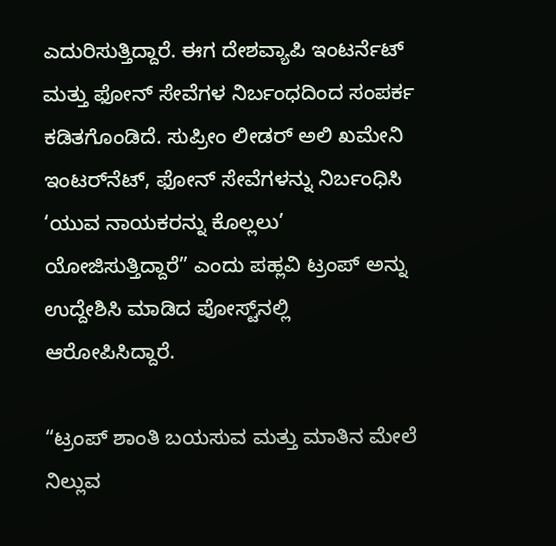ಎದುರಿಸುತ್ತಿದ್ದಾರೆ. ಈಗ ದೇಶವ್ಯಾಪಿ ಇಂಟರ್ನೆಟ್ ಮತ್ತು ಫೋನ್ ಸೇವೆಗಳ ನಿರ್ಬಂಧದಿಂದ ಸಂಪರ್ಕ ಕಡಿತಗೊಂಡಿದೆ. ಸುಪ್ರೀಂ ಲೀಡರ್ ಅಲಿ ಖಮೇನಿ ಇಂಟರ್‌ನೆಟ್‌, ಫೋನ್‌ ಸೇವೆಗಳನ್ನು ನಿರ್ಬಂಧಿಸಿ ‘ಯುವ ನಾಯಕರನ್ನು ಕೊಲ್ಲಲು’ ಯೋಜಿಸುತ್ತಿದ್ದಾರೆ” ಎಂದು ಪಹ್ಲವಿ ಟ್ರಂಪ್‌ ಅನ್ನು ಉದ್ದೇಶಿಸಿ ಮಾಡಿದ ಪೋಸ್ಟ್‌ನಲ್ಲಿ ಆರೋಪಿಸಿದ್ದಾರೆ.

“ಟ್ರಂಪ್ ಶಾಂತಿ ಬಯಸುವ ಮತ್ತು ಮಾತಿನ ಮೇಲೆ ನಿಲ್ಲುವ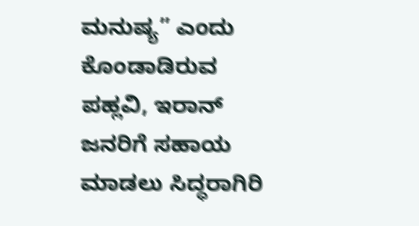ಮನುಷ್ಯ” ಎಂದು ಕೊಂಡಾಡಿರುವ ಪಹ್ಲವಿ, ಇರಾನ್ ಜನರಿಗೆ ಸಹಾಯ ಮಾಡಲು ಸಿದ್ಧರಾಗಿರಿ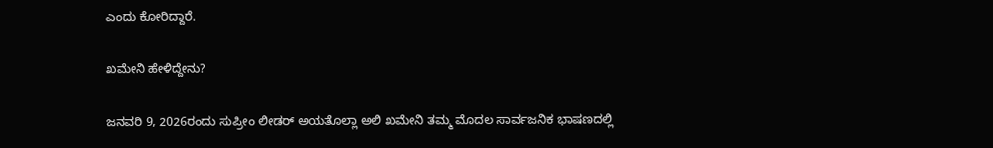ಎಂದು ಕೋರಿದ್ದಾರೆ.

ಖಮೇನಿ ಹೇಳಿದ್ದೇನು?

ಜನವರಿ 9, 2026ರಂದು ಸುಪ್ರೀಂ ಲೀಡರ್ ಅಯತೊಲ್ಲಾ ಅಲಿ ಖಮೇನಿ ತಮ್ಮ ಮೊದಲ ಸಾರ್ವಜನಿಕ ಭಾಷಣದಲ್ಲಿ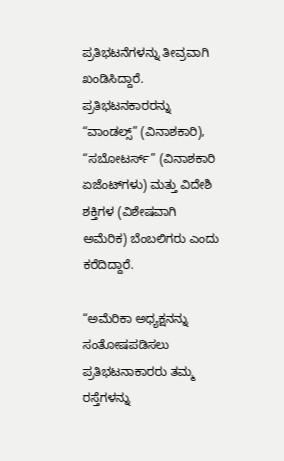ಪ್ರತಿಭಟನೆಗಳನ್ನು ತೀವ್ರವಾಗಿ ಖಂಡಿಸಿದ್ದಾರೆ. ಪ್ರತಿಭಟನಕಾರರನ್ನು “ವಾಂಡಲ್ಸ್” (ವಿನಾಶಕಾರಿ), “ಸಬೋಟರ್ಸ್” (ವಿನಾಶಕಾರಿ ಏಜೆಂಟ್‌ಗಳು) ಮತ್ತು ವಿದೇಶಿ ಶಕ್ತಿಗಳ (ವಿಶೇಷವಾಗಿ ಅಮೆರಿಕ) ಬೆಂಬಲಿಗರು ಎಂದು ಕರೆದಿದ್ದಾರೆ.

“ಅಮೆರಿಕಾ ಅಧ್ಯಕ್ಷನನ್ನು ಸಂತೋಷಪಡಿಸಲು ಪ್ರತಿಭಟನಾಕಾರರು ತಮ್ಮ ರಸ್ತೆಗಳನ್ನು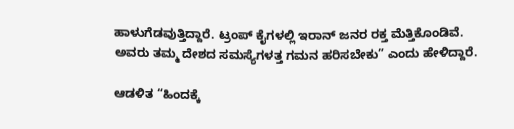ಹಾಳುಗೆಡವುತ್ತಿದ್ದಾರೆ. ಟ್ರಂಪ್ ಕೈಗಳಲ್ಲಿ ಇರಾನ್ ಜನರ ರಕ್ತ ಮೆತ್ತಿಕೊಂಡಿವೆ. ಅವರು ತಮ್ಮ ದೇಶದ ಸಮಸ್ಯೆಗಳತ್ತ ಗಮನ ಹರಿಸಬೇಕು” ಎಂದು ಹೇಳಿದ್ದಾರೆ.

ಆಡಳಿತ “ಹಿಂದಕ್ಕೆ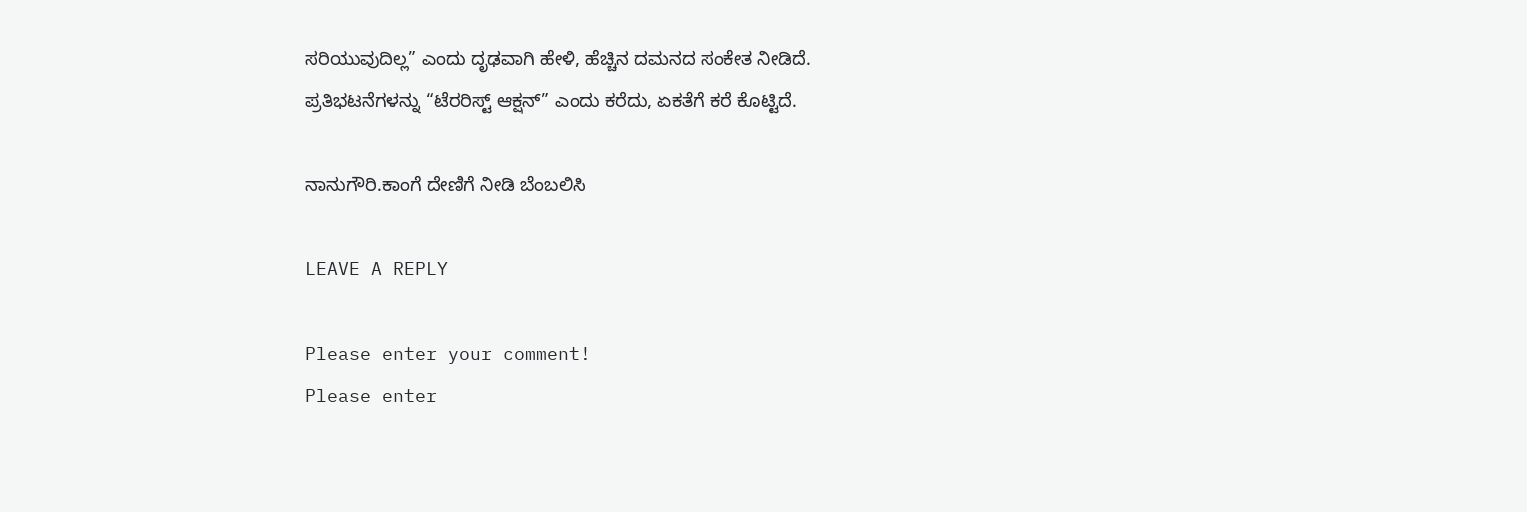ಸರಿಯುವುದಿಲ್ಲ” ಎಂದು ದೃಢವಾಗಿ ಹೇಳಿ, ಹೆಚ್ಚಿನ ದಮನದ ಸಂಕೇತ ನೀಡಿದೆ.
ಪ್ರತಿಭಟನೆಗಳನ್ನು “ಟೆರರಿಸ್ಟ್ ಆಕ್ಷನ್‌” ಎಂದು ಕರೆದು, ಏಕತೆಗೆ ಕರೆ ಕೊಟ್ಟಿದೆ.

ನಾನುಗೌರಿ.ಕಾಂಗೆ ದೇಣಿಗೆ ನೀಡಿ ಬೆಂಬಲಿಸಿ

LEAVE A REPLY

Please enter your comment!
Please enter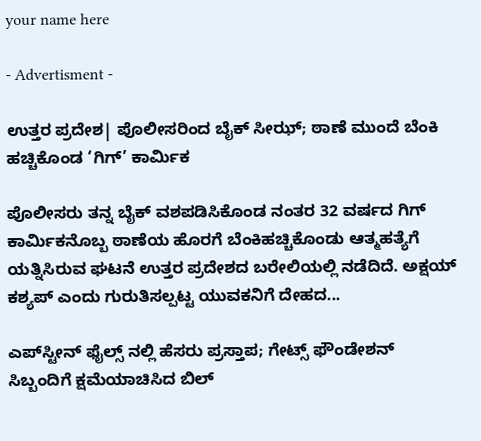your name here

- Advertisment -

ಉತ್ತರ ಪ್ರದೇಶ| ಪೊಲೀಸರಿಂದ ಬೈಕ್ ಸೀಝ್‌; ಠಾಣೆ ಮುಂದೆ ಬೆಂಕಿ ಹಚ್ಚಿಕೊಂಡ ‘ಗಿಗ್’ ಕಾರ್ಮಿಕ

ಪೊಲೀಸರು ತನ್ನ ಬೈಕ್‌ ವಶಪಡಿಸಿಕೊಂಡ ನಂತರ 32 ವರ್ಷದ ಗಿಗ್ ಕಾರ್ಮಿಕನೊಬ್ಬ ಠಾಣೆಯ ಹೊರಗೆ ಬೆಂಕಿಹಚ್ಚಿಕೊಂಡು ಆತ್ಮಹತ್ಯೆಗೆ ಯತ್ನಿಸಿರುವ ಘಟನೆ ಉತ್ತರ ಪ್ರದೇಶದ ಬರೇಲಿಯಲ್ಲಿ ನಡೆದಿದೆ. ಅಕ್ಷಯ್ ಕಶ್ಯಪ್ ಎಂದು ಗುರುತಿಸಲ್ಪಟ್ಟ ಯುವಕನಿಗೆ ದೇಹದ...

ಎಪ್‌ಸ್ಟೀನ್ ಫೈಲ್ಸ್ ನಲ್ಲಿ ಹೆಸರು ಪ್ರಸ್ತಾಪ; ಗೇಟ್ಸ್ ಫೌಂಡೇಶನ್ ಸಿಬ್ಬಂದಿಗೆ ಕ್ಷಮೆಯಾಚಿಸಿದ ಬಿಲ್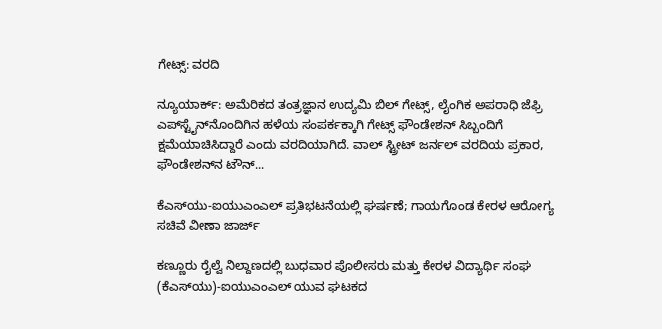ಗೇಟ್ಸ್: ವರದಿ

ನ್ಯೂಯಾರ್ಕ್: ಅಮೆರಿಕದ ತಂತ್ರಜ್ಞಾನ ಉದ್ಯಮಿ ಬಿಲ್ ಗೇಟ್ಸ್, ಲೈಂಗಿಕ ಅಪರಾಧಿ ಜೆಫ್ರಿ ಎಪ್‌ಸ್ಟೈನ್‌ನೊಂದಿಗಿನ ಹಳೆಯ ಸಂಪರ್ಕಕ್ಕಾಗಿ ಗೇಟ್ಸ್ ಫೌಂಡೇಶನ್ ಸಿಬ್ಬಂದಿಗೆ ಕ್ಷಮೆಯಾಚಿಸಿದ್ದಾರೆ ಎಂದು ವರದಿಯಾಗಿದೆ. ವಾಲ್ ಸ್ಟ್ರೀಟ್ ಜರ್ನಲ್ ವರದಿಯ ಪ್ರಕಾರ, ಫೌಂಡೇಶನ್‌ನ ಟೌನ್...

ಕೆಎಸ್‌ಯು-ಐಯುಎಂಎಲ್ ಪ್ರತಿಭಟನೆಯಲ್ಲಿ ಘರ್ಷಣೆ; ಗಾಯಗೊಂಡ ಕೇರಳ ಆರೋಗ್ಯ ಸಚಿವೆ ವೀಣಾ ಜಾರ್ಜ್

ಕಣ್ಣೂರು ರೈಲ್ವೆ ನಿಲ್ದಾಣದಲ್ಲಿ ಬುಧವಾರ ಪೊಲೀಸರು ಮತ್ತು ಕೇರಳ ವಿದ್ಯಾರ್ಥಿ ಸಂಘ (ಕೆಎಸ್‌ಯು)-ಐಯುಎಂಎಲ್ ಯುವ ಘಟಕದ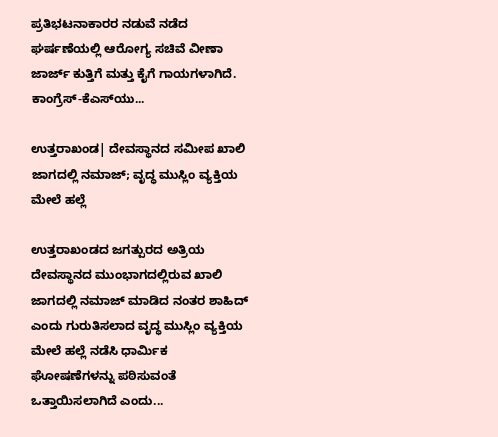ಪ್ರತಿಭಟನಾಕಾರರ ನಡುವೆ ನಡೆದ ಘರ್ಷಣೆಯಲ್ಲಿ ಆರೋಗ್ಯ ಸಚಿವೆ ವೀಣಾ ಜಾರ್ಜ್ ಕುತ್ತಿಗೆ ಮತ್ತು ಕೈಗೆ ಗಾಯಗಳಾಗಿದೆ. ಕಾಂಗ್ರೆಸ್-ಕೆಎಸ್‌ಯು...

ಉತ್ತರಾಖಂಡ| ದೇವಸ್ಥಾನದ ಸಮೀಪ ಖಾಲಿ ಜಾಗದಲ್ಲಿ ನಮಾಜ್; ವೃದ್ಧ ಮುಸ್ಲಿಂ ವ್ಯಕ್ತಿಯ ಮೇಲೆ ಹಲ್ಲೆ

ಉತ್ತರಾಖಂಡದ ಜಗತ್ಪುರದ ಅತ್ರಿಯ ದೇವಸ್ಥಾನದ ಮುಂಭಾಗದಲ್ಲಿರುವ ಖಾಲಿ ಜಾಗದಲ್ಲಿ ನಮಾಜ್ ಮಾಡಿದ ನಂತರ ಶಾಹಿದ್ ಎಂದು ಗುರುತಿಸಲಾದ ವೃದ್ಧ ಮುಸ್ಲಿಂ ವ್ಯಕ್ತಿಯ ಮೇಲೆ ಹಲ್ಲೆ ನಡೆಸಿ ಧಾರ್ಮಿಕ ಘೋಷಣೆಗಳನ್ನು ಪಠಿಸುವಂತೆ ಒತ್ತಾಯಿಸಲಾಗಿದೆ ಎಂದು...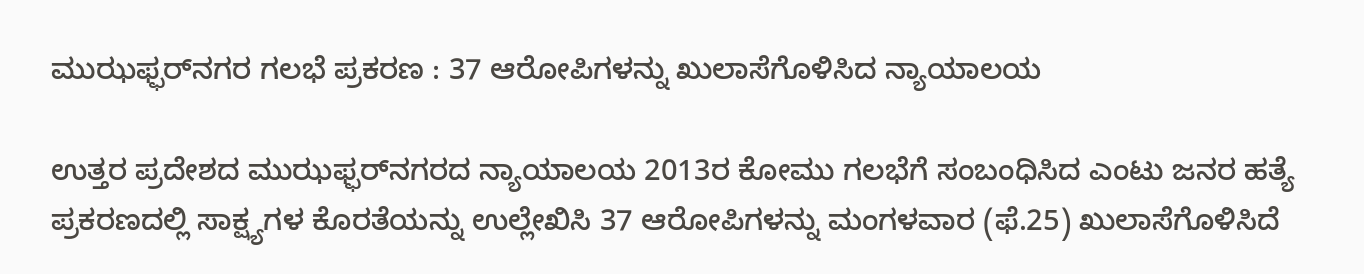ಮುಝಫ್ಫರ್‌ನಗರ ಗಲಭೆ ಪ್ರಕರಣ : 37 ಆರೋಪಿಗಳನ್ನು ಖುಲಾಸೆಗೊಳಿಸಿದ ನ್ಯಾಯಾಲಯ

ಉತ್ತರ ಪ್ರದೇಶದ ಮುಝಫ್ಫರ್‌ನಗರದ ನ್ಯಾಯಾಲಯ 2013ರ ಕೋಮು ಗಲಭೆಗೆ ಸಂಬಂಧಿಸಿದ ಎಂಟು ಜನರ ಹತ್ಯೆ ಪ್ರಕರಣದಲ್ಲಿ ಸಾಕ್ಷ್ಯಗಳ ಕೊರತೆಯನ್ನು ಉಲ್ಲೇಖಿಸಿ 37 ಆರೋಪಿಗಳನ್ನು ಮಂಗಳವಾರ (ಫೆ.25) ಖುಲಾಸೆಗೊಳಿಸಿದೆ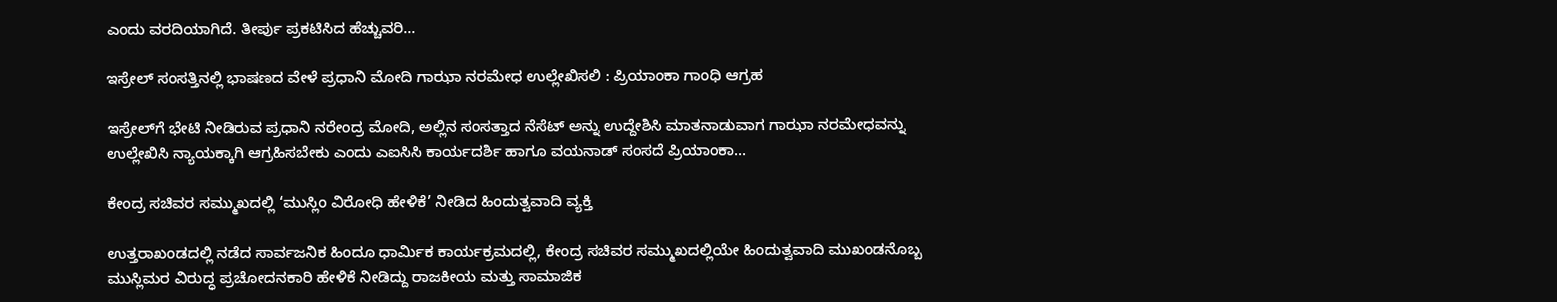ಎಂದು ವರದಿಯಾಗಿದೆ. ತೀರ್ಪು ಪ್ರಕಟಿಸಿದ ಹೆಚ್ಚುವರಿ...

ಇಸ್ರೇಲ್ ಸಂಸತ್ತಿನಲ್ಲಿ ಭಾಷಣದ ವೇಳೆ ಪ್ರಧಾನಿ ಮೋದಿ ಗಾಝಾ ನರಮೇಧ ಉಲ್ಲೇಖಿಸಲಿ : ಪ್ರಿಯಾಂಕಾ ಗಾಂಧಿ ಆಗ್ರಹ

ಇಸ್ರೇಲ್‌ಗೆ ಭೇಟಿ ನೀಡಿರುವ ಪ್ರಧಾನಿ ನರೇಂದ್ರ ಮೋದಿ, ಅಲ್ಲಿನ ಸಂಸತ್ತಾದ ನೆಸೆಟ್ ಅನ್ನು ಉದ್ದೇಶಿಸಿ ಮಾತನಾಡುವಾಗ ಗಾಝಾ ನರಮೇಧವನ್ನು ಉಲ್ಲೇಖಿಸಿ ನ್ಯಾಯಕ್ಕಾಗಿ ಆಗ್ರಹಿಸಬೇಕು ಎಂದು ಎಐಸಿಸಿ ಕಾರ್ಯದರ್ಶಿ ಹಾಗೂ ವಯನಾಡ್ ಸಂಸದೆ ಪ್ರಿಯಾಂಕಾ...

ಕೇಂದ್ರ ಸಚಿವರ ಸಮ್ಮುಖದಲ್ಲಿ ‘ಮುಸ್ಲಿಂ ವಿರೋಧಿ ಹೇಳಿಕೆ’ ನೀಡಿದ ಹಿಂದುತ್ವವಾದಿ ವ್ಯಕ್ತಿ

ಉತ್ತರಾಖಂಡದಲ್ಲಿ ನಡೆದ ಸಾರ್ವಜನಿಕ ಹಿಂದೂ ಧಾರ್ಮಿಕ ಕಾರ್ಯಕ್ರಮದಲ್ಲಿ, ಕೇಂದ್ರ ಸಚಿವರ ಸಮ್ಮುಖದಲ್ಲಿಯೇ ಹಿಂದುತ್ವವಾದಿ ಮುಖಂಡನೊಬ್ಬ ಮುಸ್ಲಿಮರ ವಿರುದ್ಧ ಪ್ರಚೋದನಕಾರಿ ಹೇಳಿಕೆ ನೀಡಿದ್ದು ರಾಜಕೀಯ ಮತ್ತು ಸಾಮಾಜಿಕ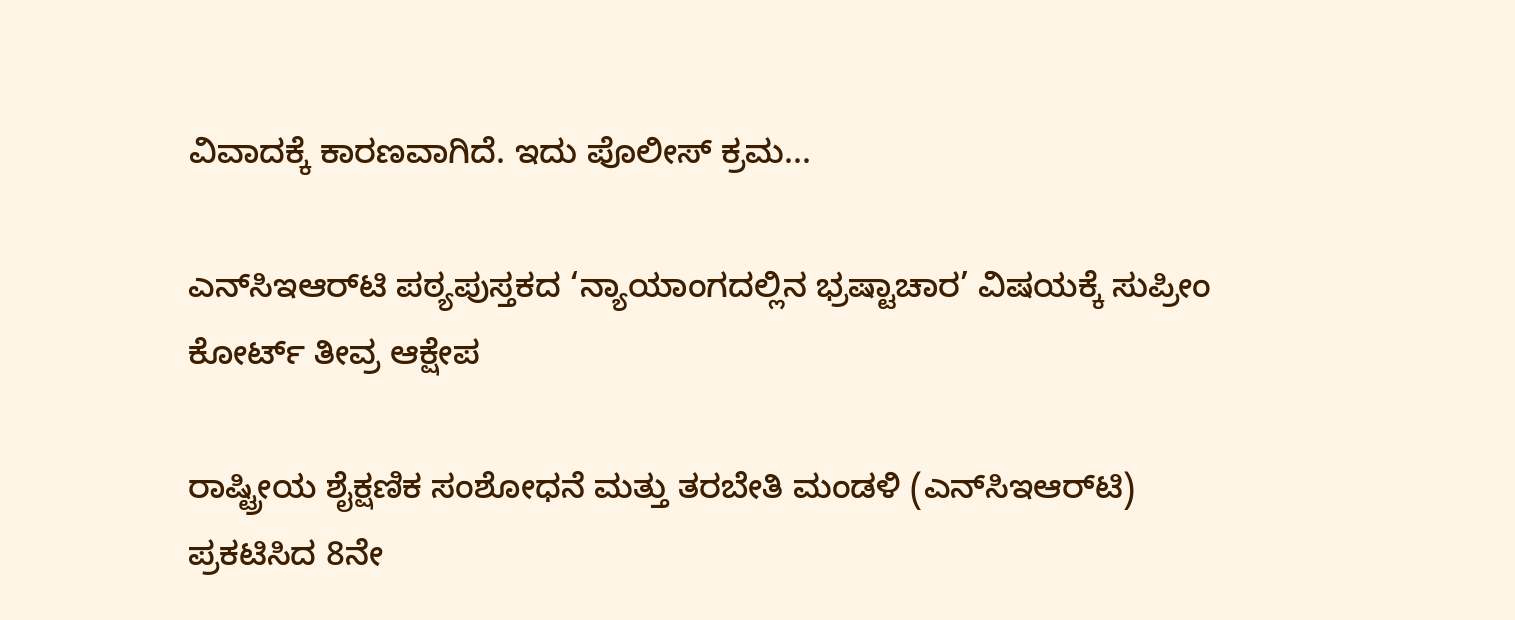ವಿವಾದಕ್ಕೆ ಕಾರಣವಾಗಿದೆ. ಇದು ಪೊಲೀಸ್ ಕ್ರಮ...

ಎನ್‌ಸಿಇಆರ್‌ಟಿ ಪಠ್ಯಪುಸ್ತಕದ ‘ನ್ಯಾಯಾಂಗದಲ್ಲಿನ ಭ್ರಷ್ಟಾಚಾರ’ ವಿಷಯಕ್ಕೆ ಸುಪ್ರೀಂ ಕೋರ್ಟ್ ತೀವ್ರ ಆಕ್ಷೇಪ

ರಾಷ್ಟ್ರೀಯ ಶೈಕ್ಷಣಿಕ ಸಂಶೋಧನೆ ಮತ್ತು ತರಬೇತಿ ಮಂಡಳಿ (ಎನ್‌ಸಿಇಆರ್‌ಟಿ) ಪ್ರಕಟಿಸಿದ 8ನೇ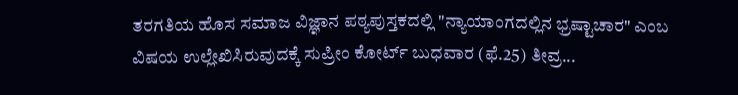ತರಗತಿಯ ಹೊಸ ಸಮಾಜ ವಿಜ್ಞಾನ ಪಠ್ಯಪುಸ್ತಕದಲ್ಲಿ "ನ್ಯಾಯಾಂಗದಲ್ಲಿನ ಭ್ರಷ್ಟಾಚಾರ" ಎಂಬ ವಿಷಯ ಉಲ್ಲೇಖಿಸಿರುವುದಕ್ಕೆ ಸುಪ್ರೀಂ ಕೋರ್ಟ್ ಬುಧವಾರ (ಫೆ.25) ತೀವ್ರ...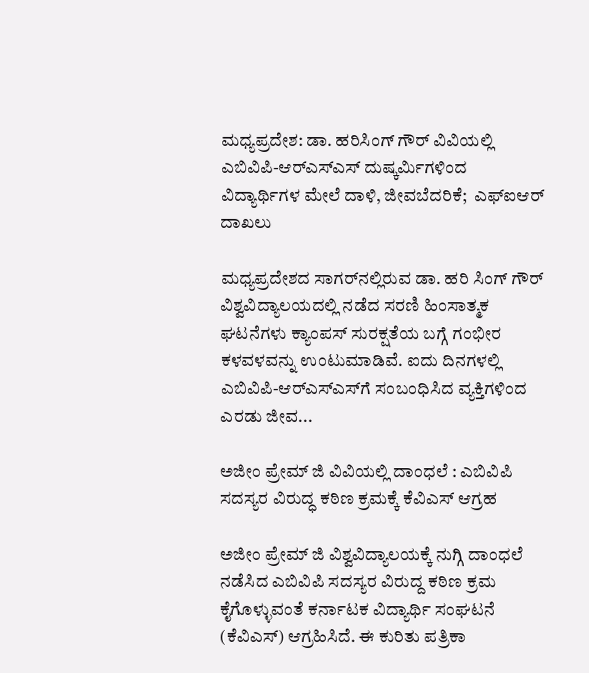ಮಧ್ಯಪ್ರದೇಶ: ಡಾ. ಹರಿಸಿಂಗ್ ಗೌರ್ ವಿವಿಯಲ್ಲಿ ಎಬಿವಿಪಿ-ಆರ್‌ಎಸ್‌ಎಸ್‌ ದುಷ್ಕರ್ಮಿಗಳಿಂದ ವಿದ್ಯಾರ್ಥಿಗಳ ಮೇಲೆ ದಾಳಿ, ಜೀವಬೆದರಿಕೆ;  ಎಫ್‌ಐಆರ್ ದಾಖಲು

ಮಧ್ಯಪ್ರದೇಶದ ಸಾಗರ್‌ನಲ್ಲಿರುವ ಡಾ. ಹರಿ ಸಿಂಗ್ ಗೌರ್ ವಿಶ್ವವಿದ್ಯಾಲಯದಲ್ಲಿ ನಡೆದ ಸರಣಿ ಹಿಂಸಾತ್ಮಕ ಘಟನೆಗಳು ಕ್ಯಾಂಪಸ್ ಸುರಕ್ಷತೆಯ ಬಗ್ಗೆ ಗಂಭೀರ ಕಳವಳವನ್ನು ಉಂಟುಮಾಡಿವೆ. ಐದು ದಿನಗಳಲ್ಲಿ ಎಬಿವಿಪಿ-ಆರ್‌ಎಸ್‌ಎಸ್‌ಗೆ ಸಂಬಂಧಿಸಿದ ವ್ಯಕ್ತಿಗಳಿಂದ ಎರಡು ಜೀವ...

ಅಜೀಂ ಪ್ರೇಮ್‌ ಜಿ ವಿವಿಯಲ್ಲಿ ದಾಂಧಲೆ : ಎಬಿವಿಪಿ ಸದಸ್ಯರ ವಿರುದ್ಧ ಕಠಿಣ ಕ್ರಮಕ್ಕೆ ಕೆವಿಎಸ್‌ ಆಗ್ರಹ

ಅಜೀಂ ಪ್ರೇಮ್‌ ಜಿ ವಿಶ್ವವಿದ್ಯಾಲಯಕ್ಕೆ ನುಗ್ಗಿ ದಾಂಧಲೆ ನಡೆಸಿದ ಎಬಿವಿಪಿ ಸದಸ್ಯರ ವಿರುದ್ದ ಕಠಿಣ ಕ್ರಮ ಕೈಗೊಳ್ಳುವಂತೆ ಕರ್ನಾಟಕ ವಿದ್ಯಾರ್ಥಿ ಸಂಘಟನೆ (ಕೆವಿಎಸ್‌) ಆಗ್ರಹಿಸಿದೆ. ಈ ಕುರಿತು ಪತ್ರಿಕಾ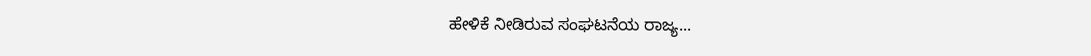ಹೇಳಿಕೆ ನೀಡಿರುವ ಸಂಘಟನೆಯ ರಾಜ್ಯ...